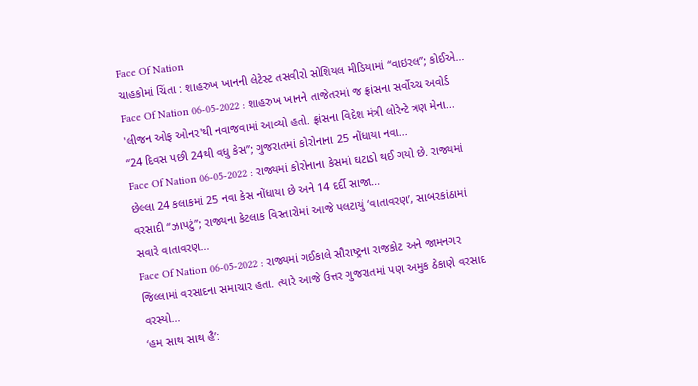Face Of Nation
ચાહકોમાં ચિંતા : શાહરુખ ખાનની લેટેસ્ટ તસવીરો સોશિયલ મીડિયામાં “વાઇરલ”; કોઈએ...
Face Of Nation 06-05-2022 : શાહરુખ ખાનને તાજેતરમાં જ ફ્રાંસના સર્વોચ્ચ અવોર્ડ 'લીજન ઓફ ઓનર'થી નવાજવામાં આવ્યો હતો. ફ્રાંસના વિદેશ મંત્રી લોરેન્ટે ત્રણ મેના...
“24 દિવસ પછી 24થી વધુ કેસ”; ગુજરાતમાં કોરોનાના 25 નોંધાયા નવા...
Face Of Nation 06-05-2022 : રાજ્યમાં કોરોનાના કેસમાં ઘટાડો થઈ ગયો છે. રાજ્યમાં છેલ્લા 24 કલાકમાં 25 નવા કેસ નોંધાયા છે અને 14 દર્દી સાજા...
વરસાદી “ઝાપટું”; રાજ્યના કેટલાક વિસ્તારોમાં આજે પલટાયું ‘વાતાવરણ’, સાબરકાંઠામાં સવારે વાતાવરણ...
Face Of Nation 06-05-2022 : રાજ્યમાં ગઈકાલે સૌરાષ્ટ્રના રાજકોટ અને જામનગર જિલ્લામાં વરસાદના સમાચાર હતા. ત્યારે આજે ઉત્તર ગુજરાતમાં પણ અમુક ઠેકાણે વરસાદ વરસ્યો...
‘હમ સાથ સાથ હૈ’: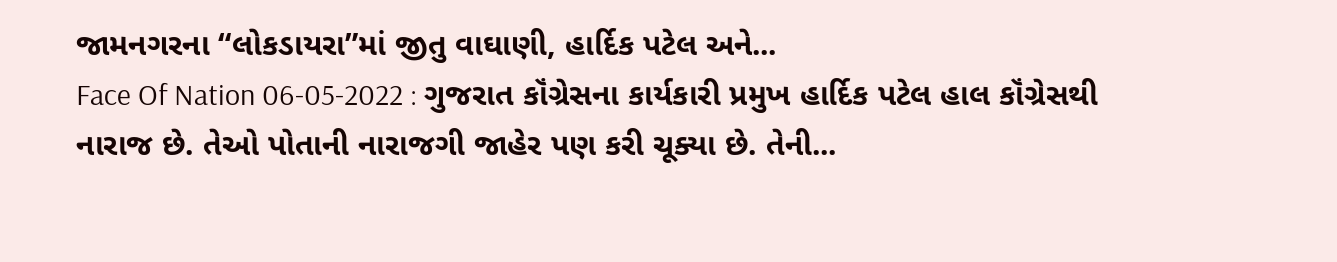જામનગરના “લોકડાયરા”માં જીતુ વાઘાણી, હાર્દિક પટેલ અને...
Face Of Nation 06-05-2022 : ગુજરાત કૉંગ્રેસના કાર્યકારી પ્રમુખ હાર્દિક પટેલ હાલ કૉંગ્રેસથી નારાજ છે. તેઓ પોતાની નારાજગી જાહેર પણ કરી ચૂક્યા છે. તેની...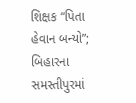શિક્ષક “પિતા હેવાન બન્યો”; બિહારના સમસ્તીપુરમાં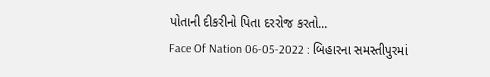પોતાની દીકરીનો પિતા દરરોજ કરતો...
Face Of Nation 06-05-2022 : બિહારના સમસ્તીપુરમાં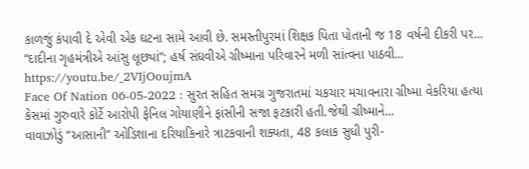કાળજું કંપાવી દે એવી એક ઘટના સામે આવી છે. સમસ્તીપુરમાં શિક્ષક પિતા પોતાની જ 18 વર્ષની દીકરી પર...
“દાદીના ગૃહમંત્રીએ આંસુ લૂછ્યાં”; હર્ષ સંઘવીએ ગ્રીષ્માના પરિવારને મળી સાંત્વના પાઠવી...
https://youtu.be/_2VIjOoujmA
Face Of Nation 06-05-2022 : સુરત સહિત સમગ્ર ગુજરાતમાં ચકચાર મચાવનારા ગ્રીષ્મા વેકરિયા હત્યા કેસમાં ગુરુવારે કોર્ટે આરોપી ફેનિલ ગોયાણીને ફાંસીની સજા ફટકારી હતી.જેથી ગ્રીષ્માને...
વાવાઝોડું “આસાની” ઓડિશાના દરિયાકિનારે ત્રાટકવાની શક્યતા, 48 કલાક સુધી પુરી-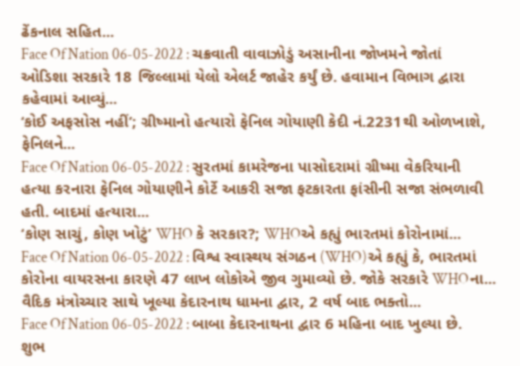ઢેંકનાલ સહિત...
Face Of Nation 06-05-2022 : ચક્રવાતી વાવાઝોડું અસાનીના જોખમને જોતાં ઓડિશા સરકારે 18 જિલ્લામાં યેલો એલર્ટ જાહેર કર્યું છે. હવામાન વિભાગ દ્વારા કહેવામાં આવ્યું...
‘કોઈ અફસોસ નહીં’; ગ્રીષ્માનો હત્યારો ફેનિલ ગોયાણી કેદી નં.2231થી ઓળખાશે, ફેનિલને...
Face Of Nation 06-05-2022 : સુરતમાં કામરેજના પાસોદરામાં ગ્રીષ્મા વેકરિયાની હત્યા કરનારા ફેનિલ ગોયાણીને કોર્ટે આકરી સજા ફટકારતા ફાંસીની સજા સંભળાવી હતી. બાદમાં હત્યારા...
‘કોણ સાચું, કોણ ખોટું’ WHO કે સરકાર?; WHOએ કહ્યું ભારતમાં કોરોનામાં...
Face Of Nation 06-05-2022 : વિશ્વ સ્વાસ્થય સંગઠન (WHO)એ કહ્યું કે, ભારતમાં કોરોના વાયરસના કારણે 47 લાખ લોકોએ જીવ ગુમાવ્યો છે. જોકે સરકારે WHOના...
વૈદિક મંત્રોચ્ચાર સાથે ખૂલ્યા કેદારનાથ ધામના દ્વાર, 2 વર્ષ બાદ ભક્તો...
Face Of Nation 06-05-2022 : બાબા કેદારનાથના દ્વાર 6 મહિના બાદ ખુલ્યા છે. શુભ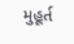મુહૂર્ત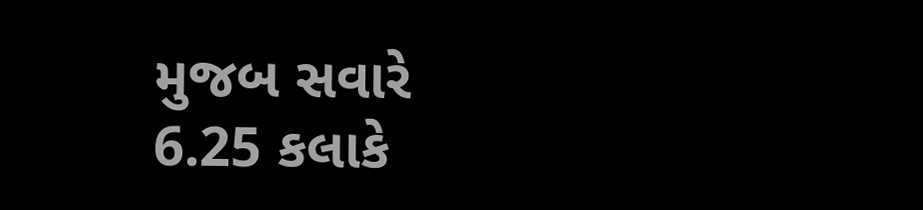મુજબ સવારે 6.25 કલાકે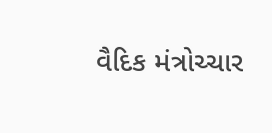વૈદિક મંત્રોચ્ચાર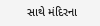સાથે મંદિરના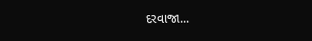દરવાજા...